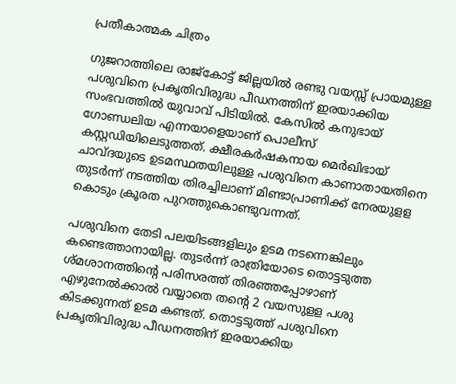പ്രതീകാത്മക ചിത്രം

ഗുജറാത്തിലെ രാജ്കോട്ട് ജില്ലയിൽ രണ്ടു വയസ്സ് പ്രായമുള്ള പശുവിനെ പ്രകൃതിവിരുദ്ധ പീഡനത്തിന് ഇരയാക്കിയ സംഭവത്തിൽ യുവാവ് പിടിയില്‍. കേസില്‍ കനുഭായ് ഗോണ്ഡലിയ എന്നയാളെയാണ് പൊലീസ് കസ്റ്റഡിയിലെടുത്തത്. ക്ഷീരകർഷകനായ മെർഖിഭായ് ചാവ്ദയുടെ ഉടമസ്ഥതയിലുള്ള പശുവിനെ കാണാതായതിനെ തുടര്‍ന്ന് നടത്തിയ തിരച്ചിലാണ് മിണ്ടാപ്രാണിക്ക് നേരയുളള കൊടും ക്രൂരത പുറത്തുകൊണ്ടുവന്നത്.

പശുവിനെ തേടി പലയിടങ്ങളിലും ഉടമ നടന്നെങ്കിലും കണ്ടെത്താനായില്ല. തുടര്‍ന്ന് രാത്രിയോടെ തൊട്ടടുത്ത ശ്മശാനത്തിന്‍റെ പരിസരത്ത് തിരഞ്ഞപ്പോഴാണ് എഴുനേല്‍ക്കാല്‍ വയ്യാതെ തന്‍റെ 2 വയസുളള പശു കിടക്കുന്നത് ഉടമ കണ്ടത്. തൊട്ടടുത്ത് പശുവിനെ പ്രകൃതിവിരുദ്ധ പീഡനത്തിന് ഇരയാക്കിയ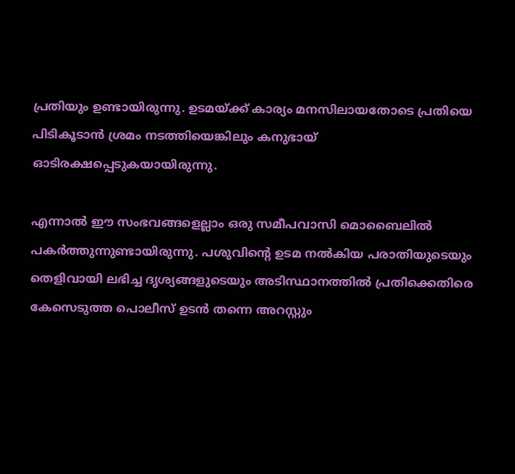പ്രതിയും ഉണ്ടായിരുന്നു. ഉടമയ്ക്ക് കാര്യം മനസിലായതോടെ പ്രതിയെ പിടികൂടാന്‍ ശ്രമം നടത്തിയെങ്കിലും കനുഭായ് ഓടിരക്ഷപ്പെടുകയായിരുന്നു.

എന്നാല്‍ ഈ സംഭവങ്ങളെല്ലാം ഒരു സമീപവാസി മൊബൈലില്‍ പകര്‍ത്തുന്നുണ്ടായിരുന്നു. പശുവിന്‍റെ ഉടമ നല്‍കിയ പരാതിയുടെയും തെളിവായി ലഭിച്ച ദൃശ്യങ്ങളുടെയും അടിസ്ഥാനത്തില്‍ പ്രതിക്കെതിരെ കേസെടുത്ത പൊലീസ് ഉടന്‍ തന്നെ അറസ്റ്റും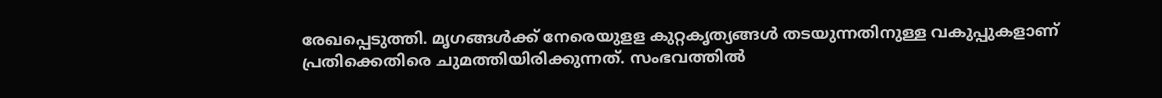രേഖപ്പെടുത്തി. മൃഗങ്ങൾക്ക് നേരെയുളള കുറ്റകൃത്യങ്ങൾ തടയുന്നതിനുള്ള വകുപ്പുകളാണ് പ്രതിക്കെതിരെ ചുമത്തിയിരിക്കുന്നത്. സംഭവത്തിൽ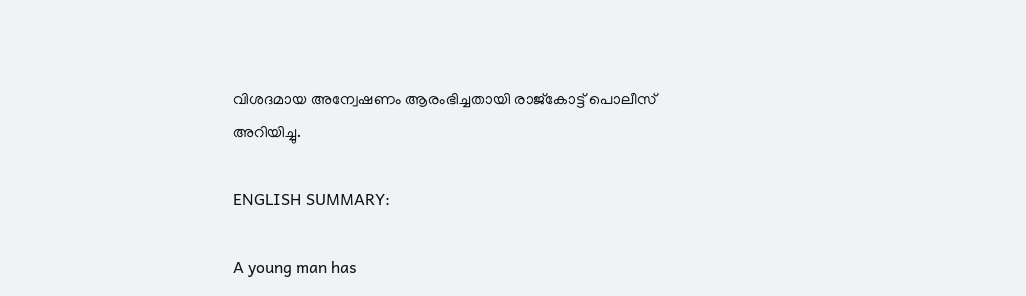വിശദമായ അന്വേഷണം ആരംഭിച്ചതായി രാജ്കോട്ട് പൊലീസ് അറിയിച്ചു.

ENGLISH SUMMARY:

A young man has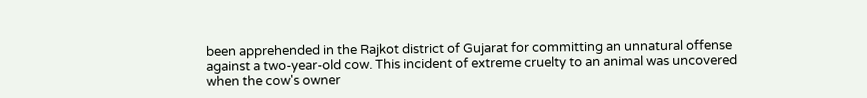been apprehended in the Rajkot district of Gujarat for committing an unnatural offense against a two-year-old cow. This incident of extreme cruelty to an animal was uncovered when the cow's owner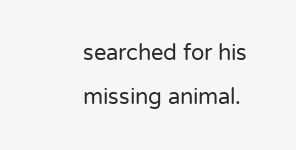searched for his missing animal.